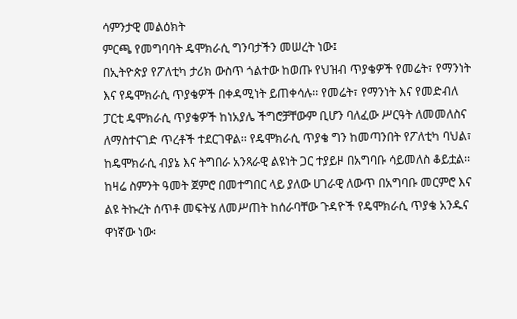ሳምንታዊ መልዕክት
ምርጫ የመግባባት ዴሞክራሲ ግንባታችን መሠረት ነው፤
በኢትዮጵያ የፖለቲካ ታሪክ ውስጥ ጎልተው ከወጡ የህዝብ ጥያቄዎች የመሬት፣ የማንነት እና የዴሞክራሲ ጥያቄዎች በቀዳሚነት ይጠቀሳሉ፡፡ የመሬት፣ የማንነት እና የመድብለ ፓርቲ ዴሞክራሲ ጥያቄዎች ከነአያሌ ችግሮቻቸውም ቢሆን ባለፈው ሥርዓት ለመመለስና ለማስተናገድ ጥረቶች ተደርገዋል፡፡ የዴሞክራሲ ጥያቄ ግን ከመጣንበት የፖለቲካ ባህል፣ ከዴሞክራሲ ብያኔ እና ትግበራ አንጻራዊ ልዩነት ጋር ተያይዞ በአግባቡ ሳይመለስ ቆይቷል፡፡
ከዛሬ ስምንት ዓመት ጀምሮ በመተግበር ላይ ያለው ሀገራዊ ለውጥ በአግባቡ መርምሮ እና ልዩ ትኩረት ሰጥቶ መፍትሄ ለመሥጠት ከሰራባቸው ጉዳዮች የዴሞክራሲ ጥያቄ አንዱና ዋነኛው ነው፡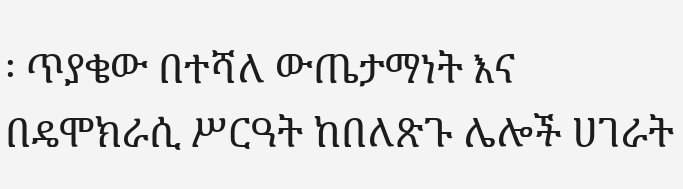፡ ጥያቄው በተሻለ ውጤታማነት እና በዴሞክራሲ ሥርዓት ከበለጽጉ ሌሎች ሀገራት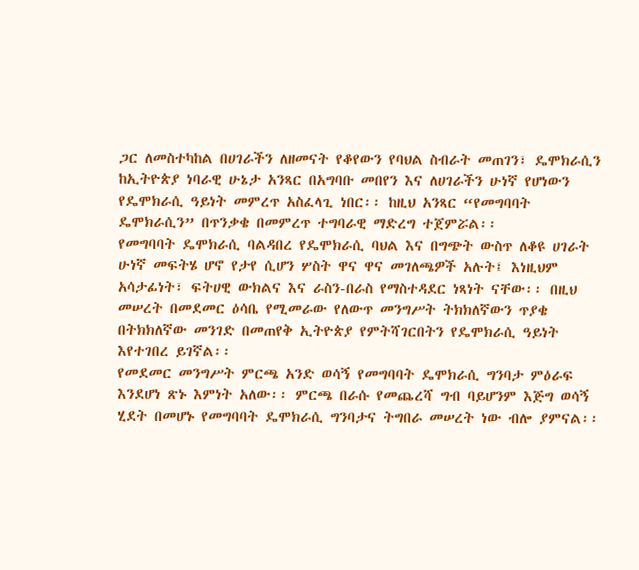ጋር ለመስተካከል በሀገራችን ለዘመናት የቆየውን የባህል ስብራት መጠገን፣ ዴሞክራሲን ከኢትዮጵያ ነባራዊ ሁኔታ አንጻር በአግባቡ መበየን እና ለሀገራችን ሁነኛ የሆነውን የዴሞክራሲ ዓይነት መምረጥ አስፈላጊ ነበር፡፡ ከዚህ አንጻር “የመግባባት ዴሞክራሲን” በጥንቃቄ በመምረጥ ተግባራዊ ማድረግ ተጀምሯል፡፡
የመግባባት ዴሞክራሲ ባልዳበረ የዴሞክራሲ ባህል እና በግጭት ውስጥ ለቆዩ ሀገራት ሁነኛ መፍትሄ ሆኖ የታየ ሲሆን ሦስት ዋና ዋና መገለጫዎች አሉት፤ እነዚህም አሳታፊነት፣ ፍትሀዊ ውክልና እና ራስን-በራስ የማስተዳደር ነጻነት ናቸው፡፡ በዚህ መሠረት በመደመር ዕሳቤ የሚመራው የለውጥ መንግሥት ትክክለኛውን ጥያቄ በትክክለኛው መንገድ በመጠየቅ ኢትዮጵያ የምትሻገርበትን የዴሞክራሲ ዓይነት እየተገበረ ይገኛል፡፡
የመደመር መንግሥት ምርጫ አንድ ወሳኝ የመግባባት ዴሞክራሲ ግንባታ ምዕራፍ እንደሆነ ጽኑ እምነት አለው፡፡ ምርጫ በራሱ የመጨረሻ ግብ ባይሆንም እጅግ ወሳኝ ሂደት በመሆኑ የመግባባት ዴሞክራሲ ግንባታና ትግበራ መሠረት ነው ብሎ ያምናል፡፡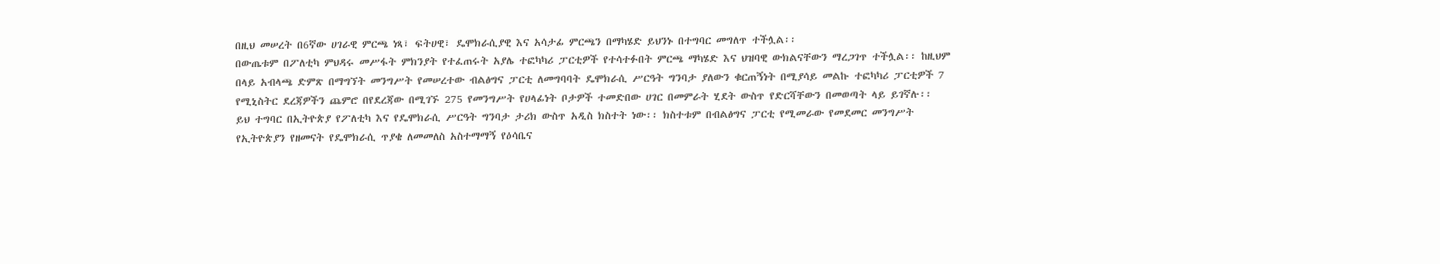በዚህ መሠረት በ6ኛው ሀገራዊ ምርጫ ነጻ፣ ፍትሀዊ፣ ዴሞክራሲያዊ እና አሳታፊ ምርጫን በማካሄድ ይህንኑ በተግባር መግለጥ ተችሏል፡፡
በውጤቱም በፖለቲካ ምህዳሩ መሥፋት ምክንያት የተፈጠሩት አያሌ ተፎካካሪ ፓርቲዎች የተሳተፉበት ምርጫ ማካሄድ እና ህዝባዊ ውክልናቸውን ማረጋገጥ ተችሏል፡፡ ከዚህም በላይ አብላጫ ድምጽ በማግኘት መንግሥት የመሠረተው ብልፅግና ፓርቲ ለመግባባት ዴሞክራሲ ሥርዓት ግንባታ ያለውን ቁርጠኝነት በሚያሳይ መልኩ ተፎካካሪ ፓርቲዎች 7 የሚኒስትር ደረጃዎችን ጨምሮ በየደረጃው በሚገኙ 275 የመንግሥት የሀላፊነት ቦታዎች ተመድበው ሀገር በመምራት ሂደት ውስጥ የድርሻቸውን በመወጣት ላይ ይገኛሉ፡፡
ይህ ተግባር በኢትዮጵያ የፖለቲካ እና የዴሞክራሲ ሥርዓት ግንባታ ታሪክ ውስጥ አዲስ ክስተት ነው፡፡ ክስተቱም በብልፅግና ፓርቲ የሚመራው የመደመር መንግሥት የኢትዮጵያን የዘመናት የዴሞክራሲ ጥያቄ ለመመለስ አስተማማኝ የዕሳቤና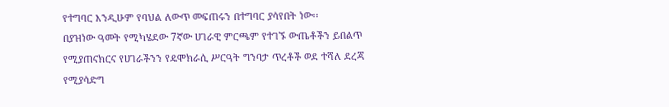የተግባር እንዲሁም የባህል ለውጥ መፍጠሩን በተግባር ያሳየበት ነው፡፡
በያዝነው ዓመት የሚካሄደው 7ኛው ሀገራዊ ምርጫም የተገኙ ውጤቶችን ይበልጥ የሚያጠናክርና የሀገራችንን የዴሞክራሲ ሥርዓት ግንባታ ጥረቶች ወደ ተሻለ ደረጃ የሚያሳድግ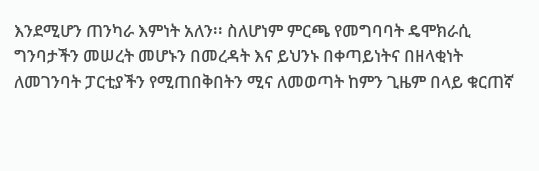እንደሚሆን ጠንካራ እምነት አለን፡፡ ስለሆነም ምርጫ የመግባባት ዴሞክራሲ ግንባታችን መሠረት መሆኑን በመረዳት እና ይህንኑ በቀጣይነትና በዘላቂነት ለመገንባት ፓርቲያችን የሚጠበቅበትን ሚና ለመወጣት ከምን ጊዜም በላይ ቁርጠኛ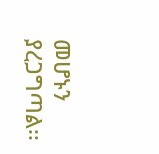መሆኑን ያረጋግጣል፡፡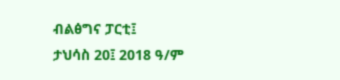ብልፅግና ፓርቲ፤
ታህሳስ 20፤ 2018 ዓ/ም